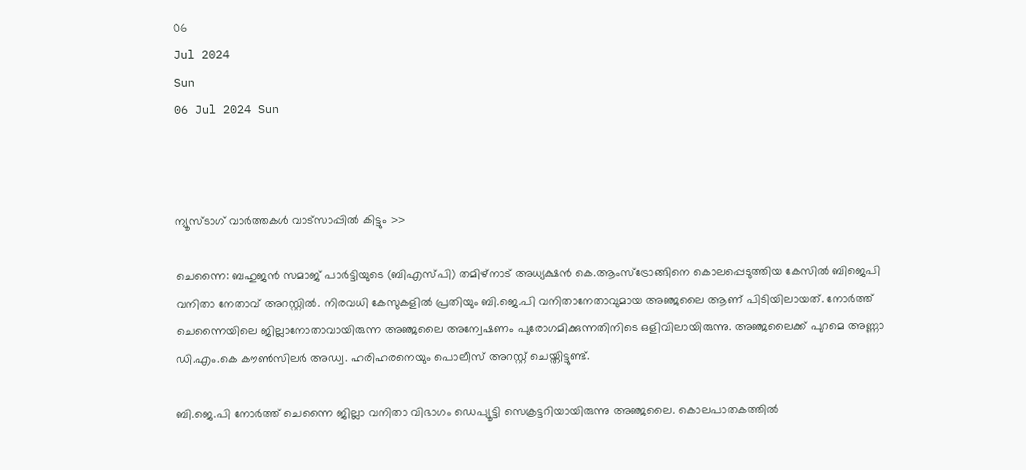06
Jul 2024
Sun
06 Jul 2024 Sun



ന്യൂസ്ടാഗ് വാര്‍ത്തകള്‍ വാട്‌സാപ്പില്‍ കിട്ടും >>

ചെന്നൈ: ബഹുജന്‍ സമാജ് പാര്‍ട്ടിയുടെ (ബിഎസ്പി) തമിഴ്‌നാട് അധ്യക്ഷന്‍ കെ.ആംസ്‌ട്രോങ്ങിനെ കൊലപ്പെടുത്തിയ കേസില്‍ ബിജെപി വനിതാ നേതാവ് അറസ്റ്റില്‍. നിരവധി കേസുകളില്‍ പ്രതിയും ബി.ജെ.പി വനിതാനേതാവുമായ അഞ്ജലൈ ആണ് പിടിയിലായത്. നോര്‍ത്ത് ചെന്നൈയിലെ ജില്ലാനോതാവായിരുന്ന അഞ്ജലൈ അന്വേഷണം പുരോഗമിക്കുന്നതിനിടെ ഒളിവിലായിരുന്നു. അഞ്ജലൈക്ക് പുറമെ അണ്ണാ ഡി.എം.കെ കൗണ്‍സിലര്‍ അഡ്വ. ഹരിഹരനെയും പൊലീസ് അറസ്റ്റ് ചെയ്തിട്ടുണ്ട്.

ബി.ജെ.പി നോര്‍ത്ത് ചെന്നൈ ജില്ലാ വനിതാ വിഭാഗം ഡെപ്യൂട്ടി സെക്രട്ടറിയായിരുന്നു അഞ്ജലൈ. കൊലപാതകത്തില്‍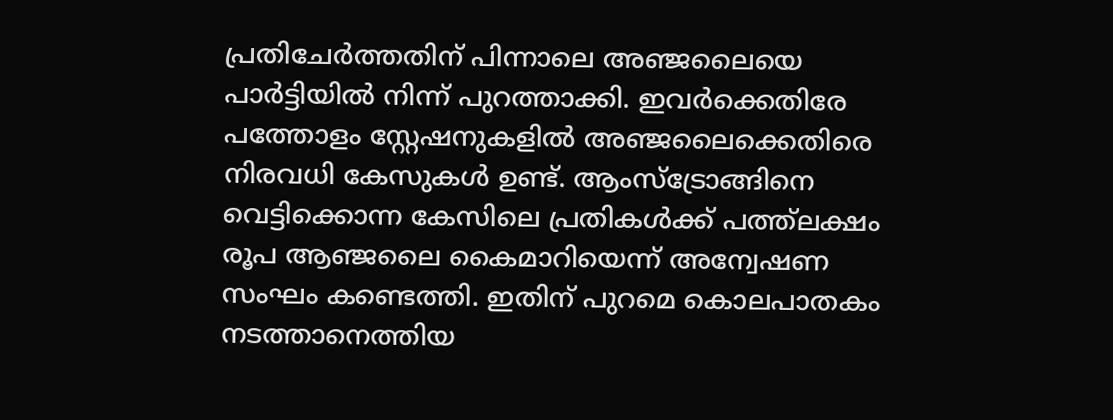പ്രതിചേര്‍ത്തതിന് പിന്നാലെ അഞ്ജലൈയെ പാര്‍ട്ടിയില്‍ നിന്ന് പുറത്താക്കി. ഇവര്‍ക്കെതിരേ പത്തോളം സ്റ്റേഷനുകളില്‍ അഞ്ജലൈക്കെതിരെ നിരവധി കേസുകള്‍ ഉണ്ട്. ആംസ്‌ട്രോങ്ങിനെ വെട്ടിക്കൊന്ന കേസിലെ പ്രതികള്‍ക്ക് പത്ത്‌ലക്ഷം രൂപ ആഞ്ജലൈ കൈമാറിയെന്ന് അന്വേഷണ സംഘം കണ്ടെത്തി. ഇതിന് പുറമെ കൊലപാതകം നടത്താനെത്തിയ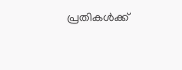പ്രതികള്‍ക്ക്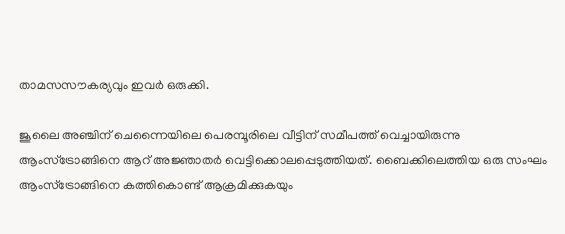താമസസൗകര്യവും ഇവര്‍ ഒരുക്കി.

ജൂലൈ അഞ്ചിന് ചെന്നൈയിലെ പെരമ്പൂരിലെ വീട്ടിന് സമീപത്ത് വെച്ചായിരുന്നു ആംസ്‌ട്രോങ്ങിനെ ആറ് അജ്ഞാതര്‍ വെട്ടിക്കൊലപ്പെടുത്തിയത്. ബൈക്കിലെത്തിയ ഒരു സംഘം ആംസ്‌ട്രോങ്ങിനെ കത്തികൊണ്ട് ആക്രമിക്കുകയും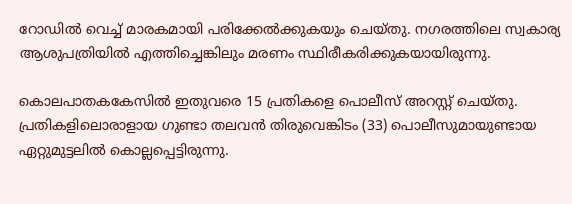റോഡില്‍ വെച്ച് മാരകമായി പരിക്കേല്‍ക്കുകയും ചെയ്തു. നഗരത്തിലെ സ്വകാര്യ ആശുപത്രിയില്‍ എത്തിച്ചെങ്കിലും മരണം സ്ഥിരീകരിക്കുകയായിരുന്നു.

കൊലപാതകകേസില്‍ ഇതുവരെ 15 പ്രതികളെ പൊലീസ് അറസ്റ്റ് ചെയ്തു. പ്രതികളിലൊരാളായ ഗുണ്ടാ തലവന്‍ തിരുവെങ്കിടം (33) പൊലീസുമായുണ്ടായ ഏറ്റുമുട്ടലില്‍ കൊല്ലപ്പെട്ടിരുന്നു.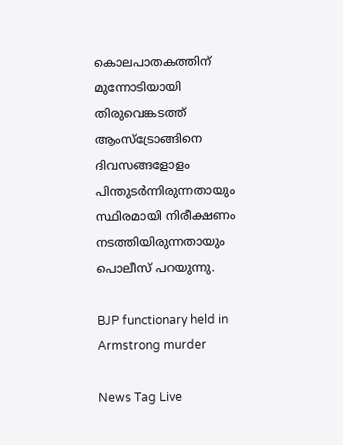കൊലപാതകത്തിന് മുന്നോടിയായി തിരുവെങ്കടത്ത് ആംസ്‌ട്രോങ്ങിനെ ദിവസങ്ങളോളം പിന്തുടര്‍ന്നിരുന്നതായും സ്ഥിരമായി നിരീക്ഷണം നടത്തിയിരുന്നതായും പൊലീസ് പറയുന്നു.

BJP functionary held in Armstrong murder

News Tag Live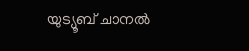യുട്യൂബ് ചാനല്‍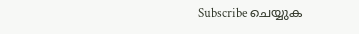Subscribe ചെയ്യുക